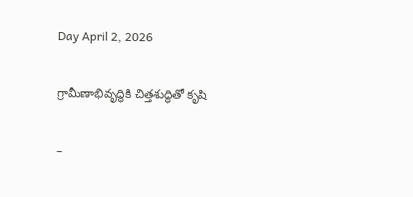Day April 2, 2026

గ్రామీణాభివృద్ధికి చిత్తశుద్ధితో కృషి

–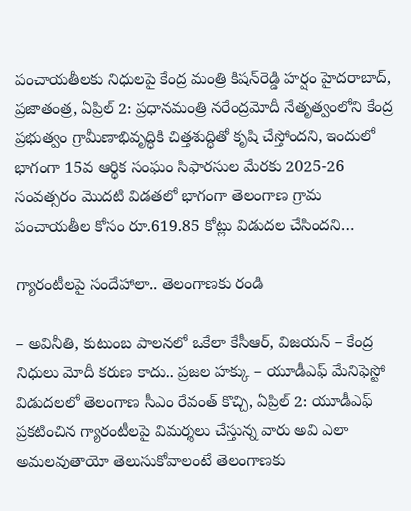పంచాయతీలకు నిధులపై కేంద్ర మంత్రి కిషన్‌రెడ్డి హర్షం హైదరాబాద్, ప్రజాతంత్ర, ఏప్రిల్ 2: ప్రధానమంత్రి నరేంద్రమోదీ నేతృత్వంలోని కేంద్ర ప్రభుత్వం గ్రామీణాభివృద్ధికి చిత్తశుద్ధితో కృషి చేస్తోందని, ఇందులో భాగంగా 15వ ఆర్థిక సంఘం సిఫారసుల మేరకు 2025-26 సంవత్సరం మొదటి విడతలో భాగంగా తెలంగాణ గ్రామ పంచాయతీల కోసం రూ.619.85 కోట్లు విడుదల చేసిందని…

గ్యారంటీలపై సందేహాలా.. తెలంగాణకు రండి

– అవినీతి, కుటుంబ పాలనలో ఒకేలా కేసీఆర్, విజయన్ – కేంద్ర నిధులు మోదీ కరుణ కాదు.. ప్రజల హక్కు – యూడీఎఫ్ మేనిఫెస్టో విడుదలలో తెలంగాణ సీఎం రేవంత్ కొచ్చి, ఏప్రిల్ 2: యూడీఎఫ్ ప్రకటించిన గ్యారంటీలపై విమర్శలు చేస్తున్న వారు అవి ఎలా అమలవుతాయో తెలుసుకోవాలంటే తెలంగాణకు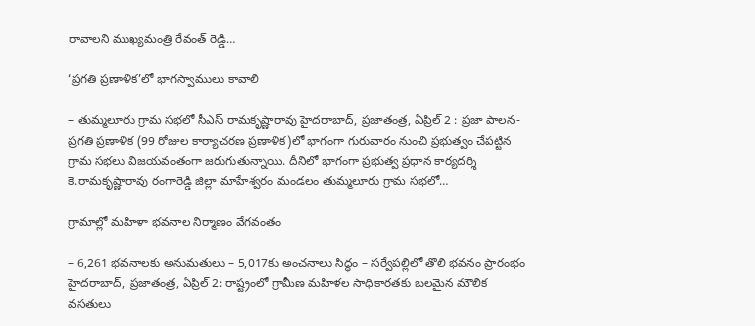రావాలని ముఖ్యమంత్రి రేవంత్ రెడ్డి…

‘ప్రగతి ప్రణాళిక’లో భాగస్వాములు కావాలి

– తుమ్మలూరు గ్రామ సభలో సీఎస్ రామకృష్ణారావు హైదరాబాద్, ప్రజాతంత్ర, ఏప్రిల్ 2 : ప్రజా పాలన-ప్రగతి ప్రణాళిక (99 రోజుల కార్యాచరణ ప్రణాళిక)లో భాగంగా గురువారం నుంచి ప్రభుత్వం చేపట్టిన గ్రామ సభలు విజయవంతంగా జరుగుతున్నాయి. దీనిలో భాగంగా ప్రభుత్వ ప్రధాన కార్యదర్శి కె.రామకృష్ణారావు రంగారెడ్డి జిల్లా మాహేశ్వరం మండలం తుమ్మలూరు గ్రామ సభలో…

గ్రామాల్లో మహిళా భవనాల నిర్మాణం వేగవంతం

– 6,261 భవనాలకు అనుమతులు – 5,017కు అంచనాలు సిద్ధం – సర్వేపల్లిలో తొలి భవనం ప్రారంభం హైదరాబాద్, ప్రజాతంత్ర, ఏప్రిల్ 2: రాష్ట్రంలో గ్రామీణ మహిళల సాధికారతకు బలమైన మౌలిక వసతులు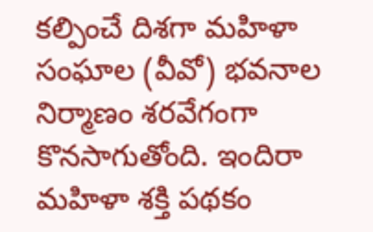కల్పించే దిశగా మహిళా సంఘాల (వీవో) భవనాల నిర్మాణం శరవేగంగా కొనసాగుతోంది. ఇందిరా మహిళా శక్తి పథకం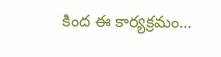కింద ఈ కార్యక్రమం…